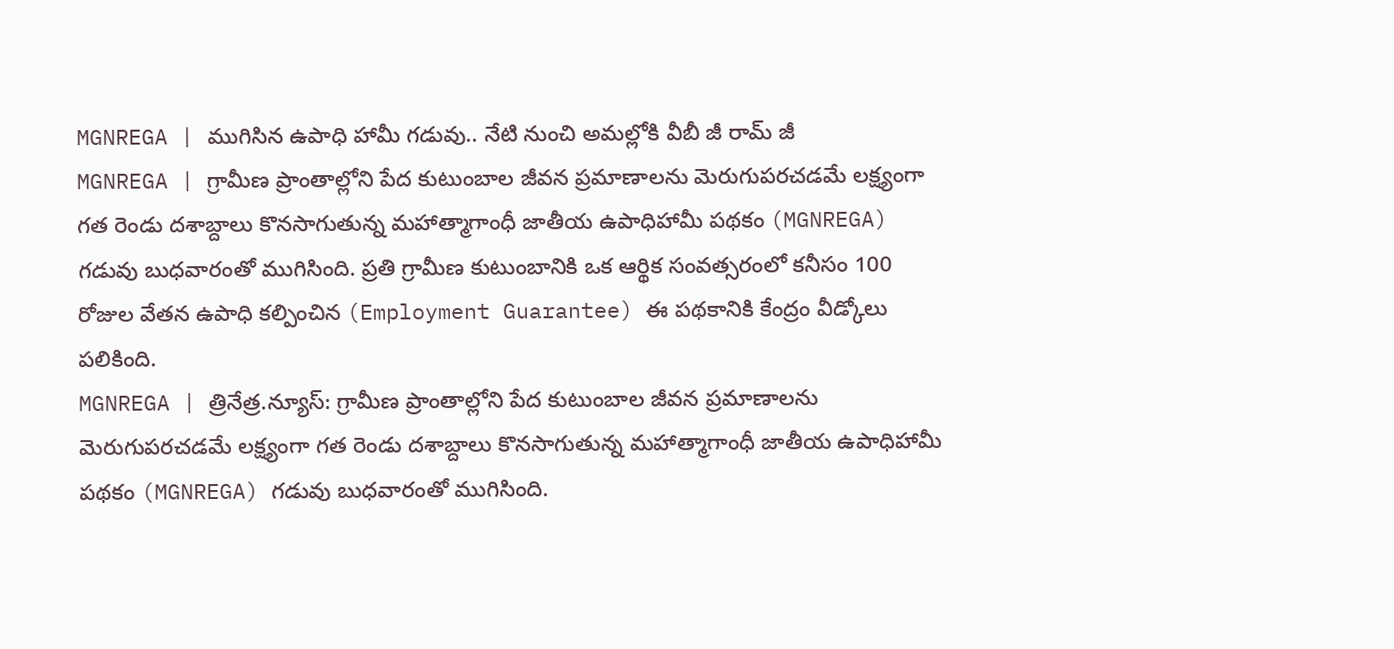MGNREGA | ముగిసిన ఉపాధి హామీ గడువు.. నేటి నుంచి అమల్లోకి వీబీ జీ రామ్ జీ
MGNREGA | గ్రామీణ ప్రాంతాల్లోని పేద కుటుంబాల జీవన ప్రమాణాలను మెరుగుపరచడమే లక్ష్యంగా గత రెండు దశాబ్దాలు కొనసాగుతున్న మహాత్మాగాంధీ జాతీయ ఉపాధిహామీ పథకం (MGNREGA) గడువు బుధవారంతో ముగిసింది. ప్రతి గ్రామీణ కుటుంబానికి ఒక ఆర్థిక సంవత్సరంలో కనీసం 100 రోజుల వేతన ఉపాధి కల్పించిన (Employment Guarantee) ఈ పథకానికి కేంద్రం వీడ్కోలు పలికింది.
MGNREGA | త్రినేత్ర.న్యూస్: గ్రామీణ ప్రాంతాల్లోని పేద కుటుంబాల జీవన ప్రమాణాలను మెరుగుపరచడమే లక్ష్యంగా గత రెండు దశాబ్దాలు కొనసాగుతున్న మహాత్మాగాంధీ జాతీయ ఉపాధిహామీ పథకం (MGNREGA) గడువు బుధవారంతో ముగిసింది.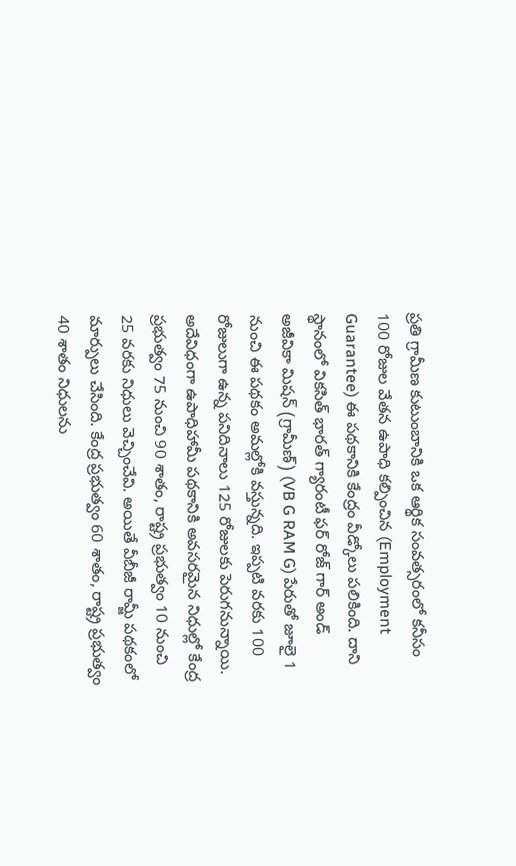ప్రతి గ్రామీణ కుటుంబానికి ఒక ఆర్థిక సంవత్సరంలో కనీసం 100 రోజుల వేతన ఉపాధి కల్పించిన (Employment Guarantee) ఈ పథకానికి కేంద్రం వీడ్కోలు పలికింది. దాని స్థానంలో వికసిత్ భారత్ గ్యారంటీ ఫర్ రోజ్ గార్ అండ్ అజీవికా మిషన్ (గ్రామీణ్) (VB G RAM G) పేరుతో జూలై 1 నుంచి ఈ పథకం అమల్లోకి వస్తున్నది. ఇప్పటి వరకు 100 రోజులుగా ఉన్న పనిదినాలు 125 రోజులకు పెరుగనున్నాయి. అదేవిధంగా ఉపాధిహామీ పథకానికి అవసరమైన నిధుల్లో కేంద్ర ప్రభుత్వం 75 నుంచి 90 శాతం, రాష్ట్ర ప్రభుత్వం 10 నుంచి 25 వరకు నిధులు వెచ్చించేవి. అయితే వీబీజీ రామ్జీ పథకంలో మార్పులు చేసింది. కేంద్ర ప్రభుత్వం 60 శాతం, రాష్ట్ర ప్రభుత్వం 40 శాతం నిధులను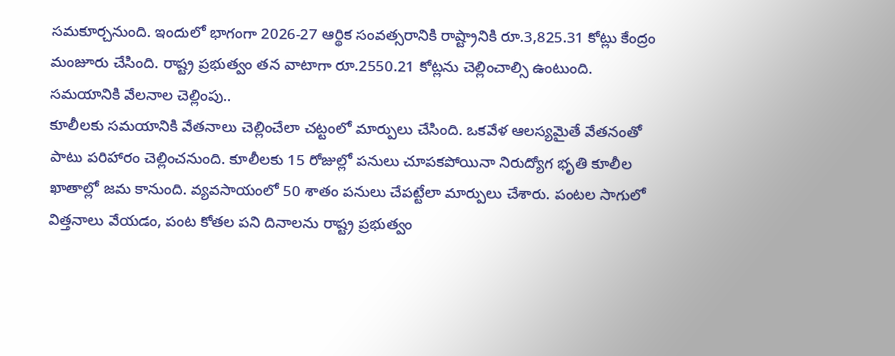సమకూర్చనుంది. ఇందులో భాగంగా 2026-27 ఆర్థిక సంవత్సరానికి రాష్ట్రానికి రూ.3,825.31 కోట్లు కేంద్రం మంజూరు చేసింది. రాష్ట్ర ప్రభుత్వం తన వాటాగా రూ.2550.21 కోట్లను చెల్లించాల్సి ఉంటుంది.
సమయానికి వేలనాల చెల్లింపు..
కూలీలకు సమయానికి వేతనాలు చెల్లించేలా చట్టంలో మార్పులు చేసింది. ఒకవేళ ఆలస్యమైతే వేతనంతో పాటు పరిహారం చెల్లించనుంది. కూలీలకు 15 రోజుల్లో పనులు చూపకపోయినా నిరుద్యోగ భృతి కూలీల ఖాతాల్లో జమ కానుంది. వ్యవసాయంలో 50 శాతం పనులు చేపట్టేలా మార్పులు చేశారు. పంటల సాగులో విత్తనాలు వేయడం, పంట కోతల పని దినాలను రాష్ట్ర ప్రభుత్వం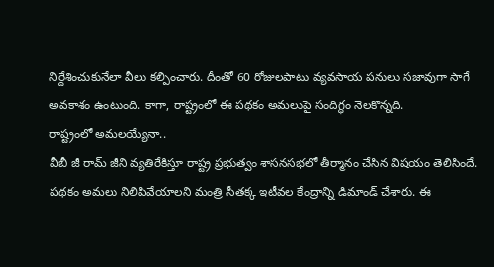నిర్దేశించుకునేలా వీలు కల్పించారు. దీంతో 60 రోజులపాటు వ్యవసాయ పనులు సజావుగా సాగే అవకాశం ఉంటుంది. కాగా, రాష్ట్రంలో ఈ పథకం అమలుపై సందిగ్ధం నెలకొన్నది.
రాష్ట్రంలో అమలయ్యేనా..
వీబీ జీ రామ్ జీని వ్యతిరేకిస్తూ రాష్ట్ర ప్రభుత్వం శాసనసభలో తీర్మానం చేసిన విషయం తెలిసిందే. పథకం అమలు నిలిపివేయాలని మంత్రి సీతక్క ఇటీవల కేంద్రాన్ని డిమాండ్ చేశారు. ఈ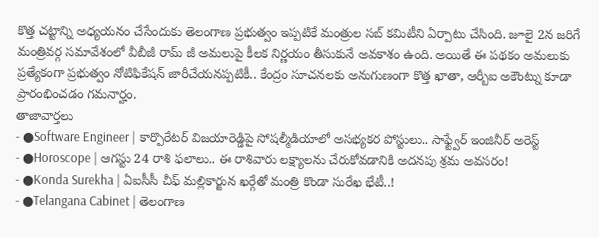కొత్త చట్టాన్ని అధ్యయనం చేసేందుకు తెలంగాణ ప్రభుత్వం ఇప్పటికే మంత్రుల సబ్ కమిటీని ఏర్పాటు చేసింది. జూలై 2న జరిగే మంత్రివర్గ సమావేశంలో వీబీజీ రామ్ జీ అమలుపై కీలక నిర్ణయం తీసుకునే అవకాశం ఉంది. అయితే ఈ పథకం అమలుకు ప్రత్యేకంగా ప్రభుత్వం నోటిఫికేషన్ జారీచేయనప్పటికీ.. కేంద్రం సూచనలకు అనుగుణంగా కొత్త ఖాతా, ఆర్బీఐ అకౌంట్ను కూడా ప్రారంభించడం గమనార్హం.
తాజావార్తలు
- ●Software Engineer | కార్పొరేటర్ విజయారెడ్డిపై సోషల్మీడియాలో అసభ్యకర పోస్టులు.. సాఫ్ట్వేర్ ఇంజినీర్ అరెస్ట్
- ●Horoscope | ఆగస్టు 24 రాశి ఫలాలు.. ఈ రాశివారు లక్ష్యాలను చేరుకోవడానికి అదనపు శ్రమ అవసరం!
- ●Konda Surekha | ఏఐసీసీ చీఫ్ మల్లికార్జున ఖర్గేతో మంత్రి కొండా సురేఖ భేటీ..!
- ●Telangana Cabinet | తెలంగాణ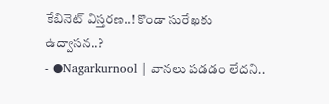కేబినెట్ విస్తరణ..! కొండా సురేఖకు ఉద్వాసన..?
- ●Nagarkurnool | వానలు పడడం లేదని..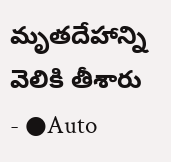మృతదేహాన్ని వెలికి తీశారు
- ●Auto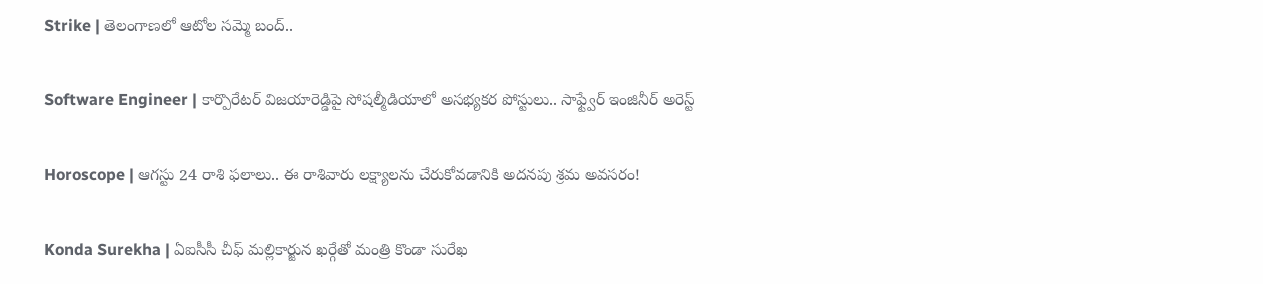Strike | తెలంగాణలో ఆటోల సమ్మె బంద్..

Software Engineer | కార్పొరేటర్ విజయారెడ్డిపై సోషల్మీడియాలో అసభ్యకర పోస్టులు.. సాఫ్ట్వేర్ ఇంజినీర్ అరెస్ట్

Horoscope | ఆగస్టు 24 రాశి ఫలాలు.. ఈ రాశివారు లక్ష్యాలను చేరుకోవడానికి అదనపు శ్రమ అవసరం!

Konda Surekha | ఏఐసీసీ చీఫ్ మల్లికార్జున ఖర్గేతో మంత్రి కొండా సురేఖ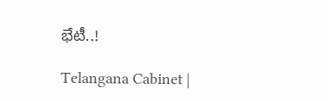భేటీ..!

Telangana Cabinet |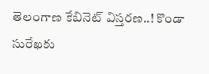తెలంగాణ కేబినెట్ విస్తరణ..! కొండా సురేఖకు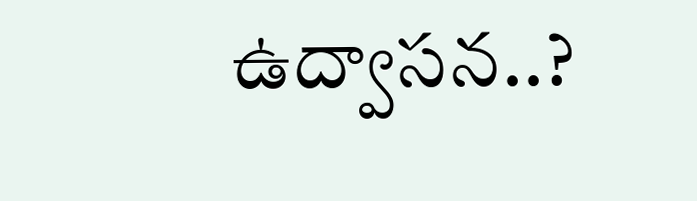ఉద్వాసన..?